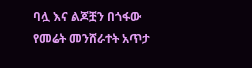ባሏ እና ልጆቿን በጎፋው የመሬት መንሸራተት አጥታ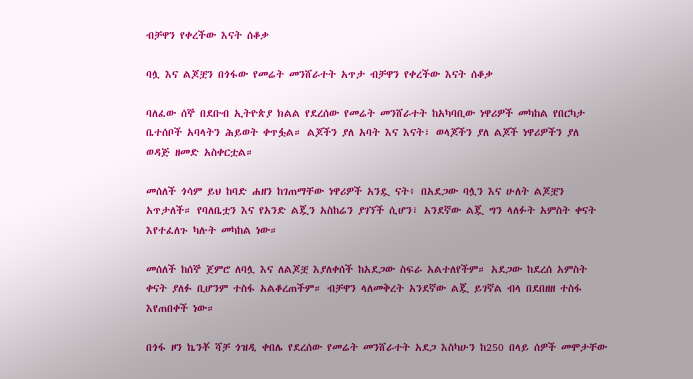ብቻዋን የቀረችው እናት ሰቆቃ

ባሏ እና ልጆቿን በጎፋው የመሬት መንሸራተት አጥታ ብቻዋን የቀረችው እናት ሰቆቃ

ባለፈው ሰኞ በደቡብ ኢትዮጵያ ክልል የደረሰው የመሬት መንሸራተት ከአካባቢው ነዋሪዎች መካከል የበርካታ ቤተሰቦች አባላትን ሕይወት ቀጥፏል። ልጆችን ያለ አባት እና እናት፣ ወላጆችን ያለ ልጆች ነዋሪዎችን ያለ ወዳጅ ዘመድ አስቀርቷል።

መሰለች ጎሳም ይህ ከባድ ሐዘን ከገጠማቸው ነዋሪዎች አንዷ ናት፥ በአደጋው ባሏን እና ሁለት ልጆቿን አጥታለች። የባለቤቷን እና የአንድ ልጇን አስከሬን ያገኘች ሲሆን፣ አንደኛው ልጇ ግን ላለፉት አምስት ቀናት እየተፈለጉ ካሉት መካከል ነው።

መሰለች ከሰኞ ጀምሮ ለባሏ እና ለልጆቿ እያለቀሰች ከአደጋው ስፍራ አልተለየችም። አደጋው ከደረሰ አምስት ቀናት ያለፉ ቢሆንም ተስፋ አልቆረጠችም። ብቻዋን ላለመቅረት አንደኛው ልጇ ይገኛል ብላ በደበዘዘ ተስፋ እየጠበቀች ነው።

በጎፋ ዞን ኬንቾ ሻቻ ጎዝዲ ቀበሌ የደረሰው የመሬት መንሸራተት አደጋ እስካሁን ከ250 በላይ ሰዎች መሞታቸው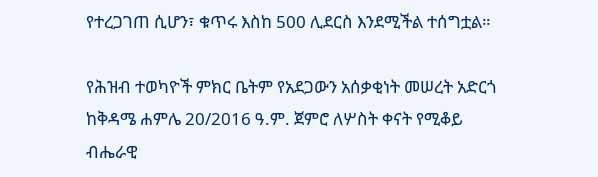የተረጋገጠ ሲሆን፣ ቁጥሩ እስከ 500 ሊደርስ እንደሚችል ተሰግቷል።

የሕዝብ ተወካዮች ምክር ቤትም የአደጋውን አሰቃቂነት መሠረት አድርጎ ከቅዳሜ ሐምሌ 20/2016 ዓ.ም. ጀምሮ ለሦስት ቀናት የሚቆይ ብሔራዊ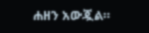ሐዘን አውጇል።